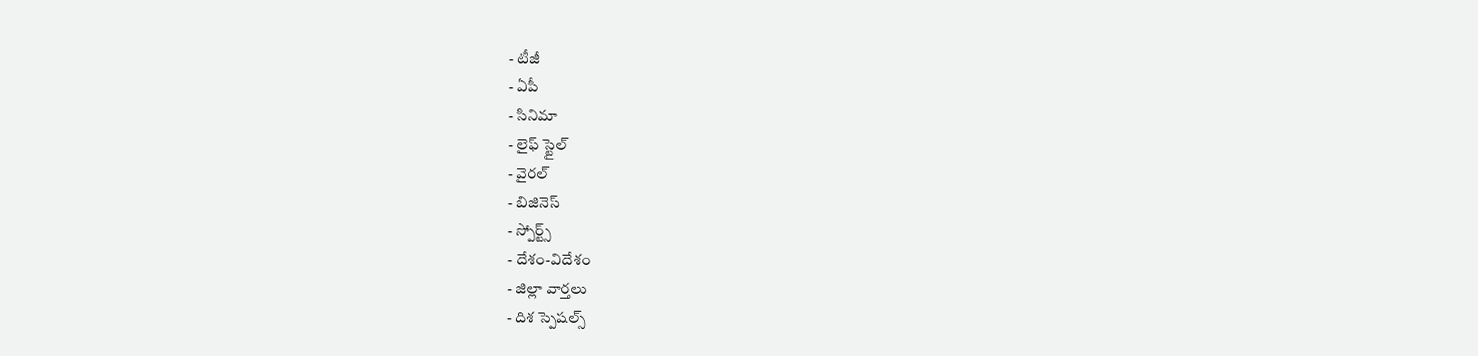- టీజీ
- ఏపీ
- సినిమా
- లైఫ్ స్టైల్
- వైరల్
- బిజినెస్
- స్పోర్ట్స్
- దేశం-విదేశం
- జిల్లా వార్తలు
- దిశ స్పెషల్స్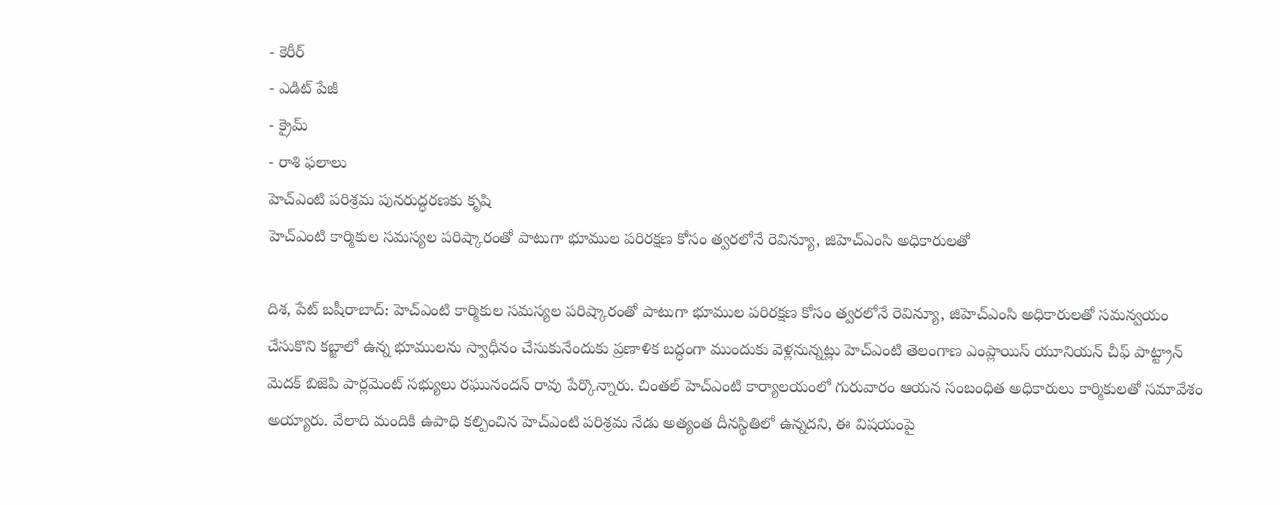- కెరీర్
- ఎడిట్ పేజీ
- క్రైమ్
- రాశి ఫలాలు
హెచ్ఎంటి పరిశ్రమ పునరుద్ధరణకు కృషి
హెచ్ఎంటి కార్మికుల సమస్యల పరిష్కారంతో పాటుగా భూముల పరిరక్షణ కోసం త్వరలోనే రెవిన్యూ, జిహెచ్ఎంసి అధికారులతో

దిశ, పేట్ బషీరాబాద్: హెచ్ఎంటి కార్మికుల సమస్యల పరిష్కారంతో పాటుగా భూముల పరిరక్షణ కోసం త్వరలోనే రెవిన్యూ, జిహెచ్ఎంసి అధికారులతో సమన్వయం చేసుకొని కబ్జాలో ఉన్న భూములను స్వాధీనం చేసుకునేందుకు ప్రణాళిక బద్ధంగా ముందుకు వెళ్లనున్నట్లు హెచ్ఎంటి తెలంగాణ ఎంప్లాయిస్ యూనియన్ చీఫ్ పాట్ట్రాన్ మెదక్ బిజెపి పార్లమెంట్ సభ్యులు రఘునందన్ రావు పేర్కొన్నారు. చింతల్ హెచ్ఎంటి కార్యాలయంలో గురువారం ఆయన సంబంధిత అధికారులు కార్మికులతో సమావేశం అయ్యారు. వేలాది మందికి ఉపాధి కల్పించిన హెచ్ఎంటి పరిశ్రమ నేడు అత్యంత దీనస్థితిలో ఉన్నదని, ఈ విషయంపై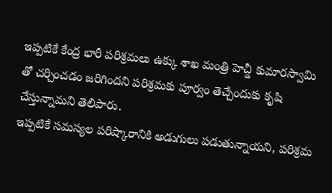ఇప్పటికే కేంద్ర భారీ పరిశ్రమలు ఉక్కు శాఖ మంత్రి హెచ్డీ కుమారస్వామి తో చర్చించడం జరిగిందని పరిశ్రమకు పూర్వం తెచ్చేందుకు కృషి చేస్తున్నామని తెలిపారు.
ఇప్పటికే సమస్యల పరిష్కారానికి అడుగులు పడుతున్నాయని, పరిశ్రమ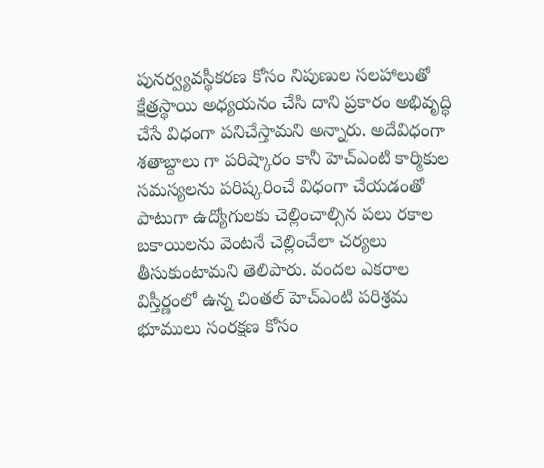పునర్వ్యవస్థీకరణ కోసం నిపుణుల సలహాలుతో క్షేత్రస్థాయి అధ్యయనం చేసి దాని ప్రకారం అభివృద్ధి చేసే విధంగా పనిచేస్తామని అన్నారు. అదేవిధంగా శతాబ్దాలు గా పరిష్కారం కానీ హెచ్ఎంటి కార్మికుల సమస్యలను పరిష్కరించే విధంగా చేయడంతో పాటుగా ఉద్యోగులకు చెల్లించాల్సిన పలు రకాల బకాయిలను వెంటనే చెల్లించేలా చర్యలు తీసుకుంటామని తెలిపారు. వందల ఎకరాల విస్తీర్ణంలో ఉన్న చింతల్ హెచ్ఎంటి పరిశ్రమ భూములు సంరక్షణ కోసం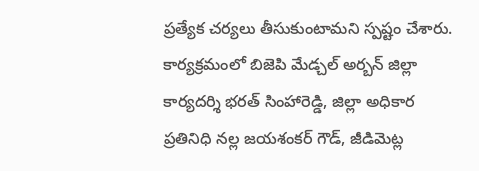ప్రత్యేక చర్యలు తీసుకుంటామని స్పష్టం చేశారు. కార్యక్రమంలో బిజెపి మేడ్చల్ అర్బన్ జిల్లా కార్యదర్శి భరత్ సింహారెడ్డి, జిల్లా అధికార ప్రతినిధి నల్ల జయశంకర్ గౌడ్, జీడిమెట్ల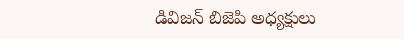డివిజన్ బిజెపి అధ్యక్షులు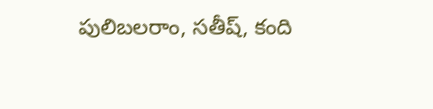పులిబలరాం, సతీష్, కంది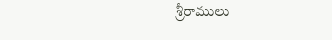శ్రీరాములు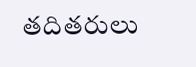తదితరులు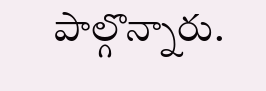పాల్గొన్నారు.